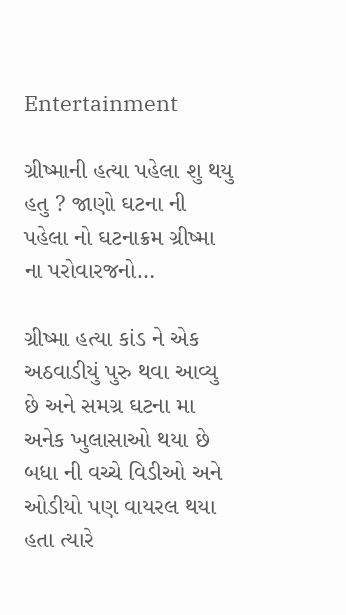Entertainment

ગ્રીષ્માની હત્યા પહેલા શુ થયુ હતુ ? જાણો ઘટના ની પહેલા નો ઘટનાક્રમ ગ્રીષ્મા ના પરોવારજનો…

ગ્રીષ્મા હત્યા કાંડ ને એક અઠવાડીયું પુરુ થવા આવ્યુ છે અને સમગ્ર ઘટના મા અનેક ખુલાસાઓ થયા છે બધા ની વચ્ચે વિડીઓ અને ઓડીયો પણ વાયરલ થયા હતા ત્યારે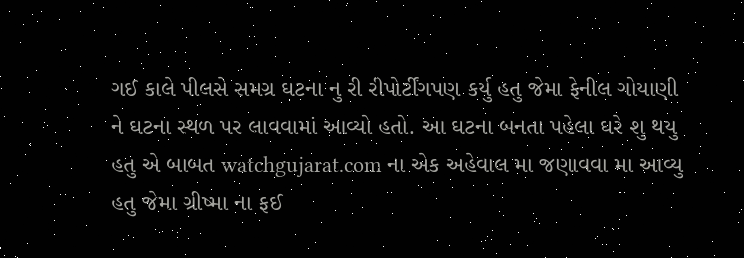ગઈ કાલે પીલસે સમગ્ર ઘટના નુ રી રીપોર્ટીંગપણ કર્યુ હતુ જેમા ફેનીલ ગોયાણી ને ઘટના સ્થળ પર લાવવામાં આવ્યો હતો. આ ઘટના બનતા પહેલા ઘરે શુ થયુ હતુ એ બાબત watchgujarat.com ના એક અહેવાલ મા જણાવવા મા આવ્યુ હતુ જેમા ગ્રીષ્મા ના ફઈ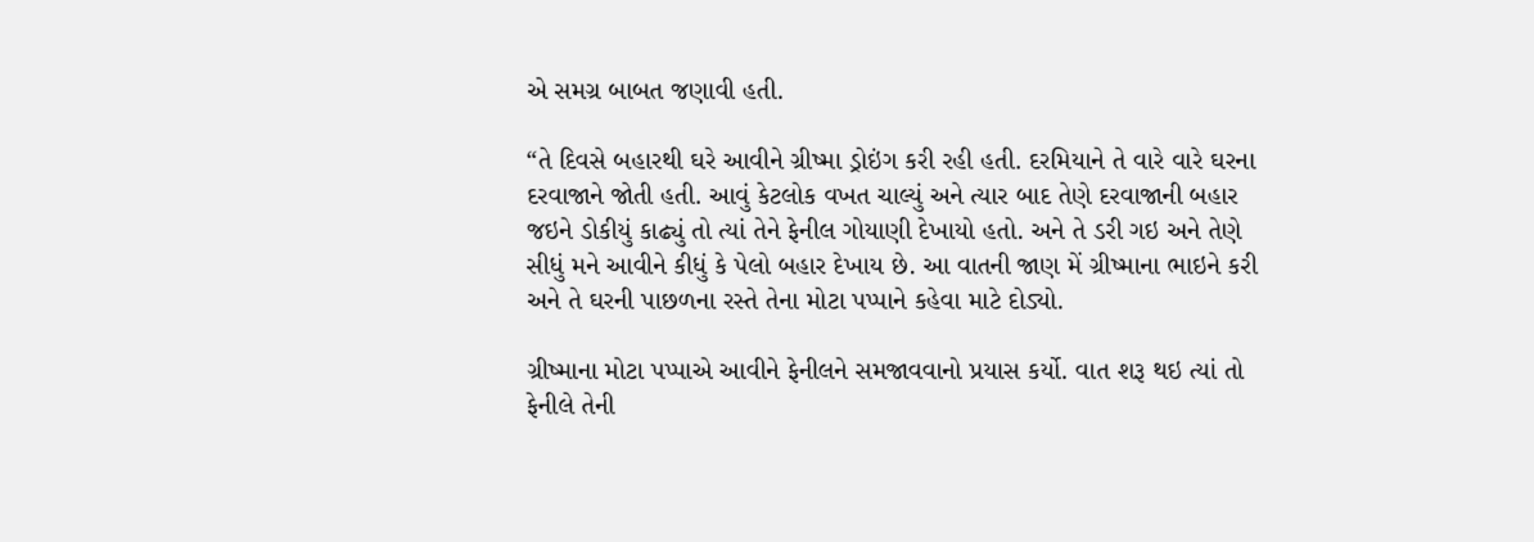એ સમગ્ર બાબત જણાવી હતી.

“તે દિવસે બહારથી ઘરે આવીને ગ્રીષ્મા ડ્રોઇંગ કરી રહી હતી. દરમિયાને તે વારે વારે ઘરના દરવાજાને જોતી હતી. આવું કેટલોક વખત ચાલ્યું અને ત્યાર બાદ તેણે દરવાજાની બહાર જઇને ડોકીયું કાઢ્યું તો ત્યાં તેને ફેનીલ ગોયાણી દેખાયો હતો. અને તે ડરી ગઇ અને તેણે સીધું મને આવીને કીધું કે પેલો બહાર દેખાય છે. આ વાતની જાણ મેં ગ્રીષ્માના ભાઇને કરી અને તે ઘરની પાછળના રસ્તે તેના મોટા પપ્પાને કહેવા માટે દોડ્યો.

ગ્રીષ્માના મોટા પપ્પાએ આવીને ફેનીલને સમજાવવાનો પ્રયાસ કર્યો. વાત શરૂ થઇ ત્યાં તો ફેનીલે તેની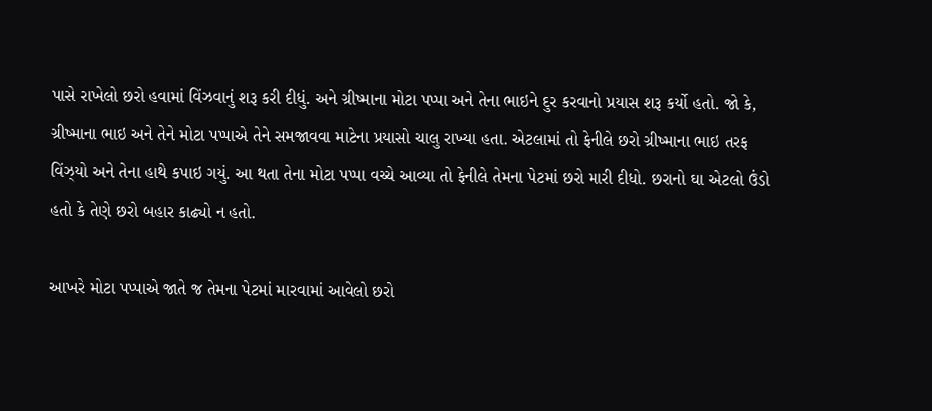પાસે રાખેલો છરો હવામાં વિંઝવાનું શરૂ કરી દીધું. અને ગ્રીષ્માના મોટા પપ્પા અને તેના ભાઇને દુર કરવાનો પ્રયાસ શરૂ કર્યો હતો. જો કે, ગ્રીષ્માના ભાઇ અને તેને મોટા પપ્પાએ તેને સમજાવવા માટેના પ્રયાસો ચાલુ રાખ્યા હતા. એટલામાં તો ફેનીલે છરો ગ્રીષ્માના ભાઇ તરફ વિંઝ્યો અને તેના હાથે કપાઇ ગયું. આ થતા તેના મોટા પપ્પા વચ્ચે આવ્યા તો ફેનીલે તેમના પેટમાં છરો મારી દીધો. છરાનો ઘા એટલો ઉંડો હતો કે તેણે છરો બહાર કાઢ્યો ન હતો.

આખરે મોટા પપ્પાએ જાતે જ તેમના પેટમાં મારવામાં આવેલો છરો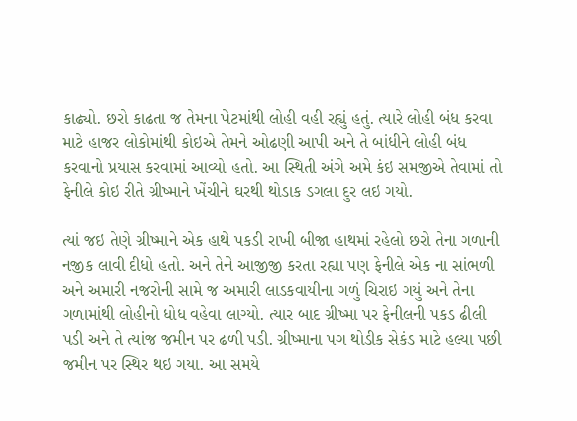કાઢ્યો. છરો કાઢતા જ તેમના પેટમાંથી લોહી વહી રહ્યું હતું. ત્યારે લોહી બંધ કરવા માટે હાજર લોકોમાંથી કોઇએ તેમને ઓઢણી આપી અને તે બાંધીને લોહી બંધ કરવાનો પ્રયાસ કરવામાં આવ્યો હતો. આ સ્થિતી અંગે અમે કંઇ સમજીએ તેવામાં તો ફેનીલે કોઇ રીતે ગ્રીષ્માને ખેંચીને ઘરથી થોડાક ડગલા દુર લઇ ગયો.

ત્યાં જઇ તેણે ગ્રીષ્માને એક હાથે પકડી રાખી બીજા હાથમાં રહેલો છરો તેના ગળાની નજીક લાવી દીધો હતો. અને તેને આજીજી કરતા રહ્યા પણ ફેનીલે એક ના સાંભળી અને અમારી નજરોની સામે જ અમારી લાડકવાયીના ગળું ચિરાઇ ગયું અને તેના ગળામાંથી લોહીનો ધોધ વહેવા લાગ્યો. ત્યાર બાદ ગ્રીષ્મા પર ફેનીલની પકડ ઢીલી પડી અને તે ત્યાંજ જમીન પર ઢળી પડી. ગ્રીષ્માના પગ થોડીક સેકંડ માટે હલ્યા પછી જમીન પર સ્થિર થઇ ગયા. આ સમયે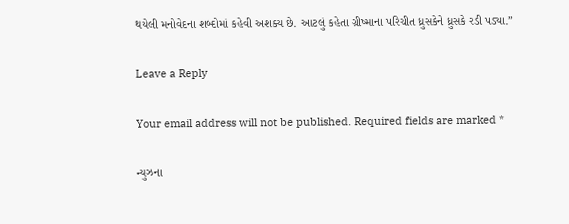થયેલી મનોવેદના શબ્દોમાં કહેવી અશક્ય છે. આટલું કહેતા ગ્રીષ્માના પરિચીત ધ્રુસકેને ધ્રુસકે રડી પડ્યા.”

Leave a Reply

Your email address will not be published. Required fields are marked *

ન્યુઝના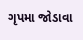ગૃપમા જોડાવા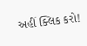અહીં ક્લિક કરો!